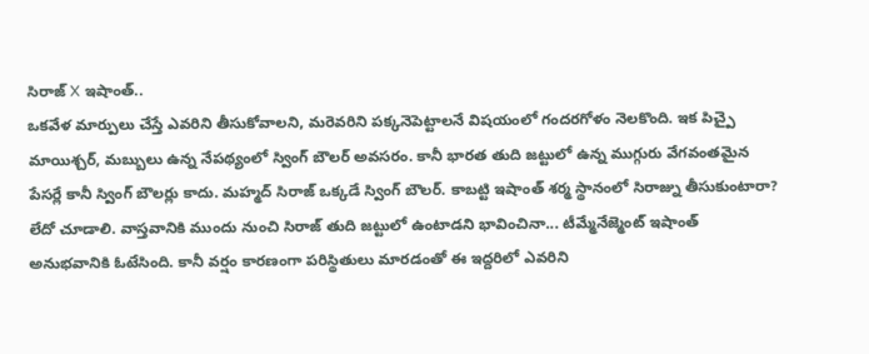సిరాజ్ X ఇషాంత్..
ఒకవేళ మార్పులు చేస్తే ఎవరిని తీసుకోవాలని, మరెవరిని పక్కనెపెట్టాలనే విషయంలో గందరగోళం నెలకొంది. ఇక పిచ్పై మాయిశ్చర్, మబ్బులు ఉన్న నేపథ్యంలో స్వింగ్ బౌలర్ అవసరం. కానీ భారత తుది జట్టులో ఉన్న ముగ్గురు వేగవంతమైన పేసర్లే కానీ స్వింగ్ బౌలర్లు కాదు. మహ్మద్ సిరాజ్ ఒక్కడే స్వింగ్ బౌలర్. కాబట్టి ఇషాంత్ శర్మ స్థానంలో సిరాజ్ను తీసుకుంటారా? లేదో చూడాలి. వాస్తవానికి ముందు నుంచి సిరాజ్ తుది జట్టులో ఉంటాడని భావించినా... టీమ్మేనేజ్మెంట్ ఇషాంత్ అనుభవానికి ఓటేసింది. కానీ వర్షం కారణంగా పరిస్థితులు మారడంతో ఈ ఇద్దరిలో ఎవరిని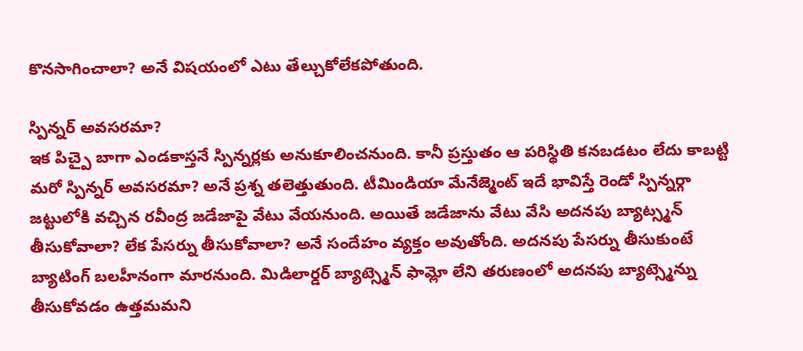కొనసాగించాలా? అనే విషయంలో ఎటు తేల్చుకోలేకపోతుంది.

స్పిన్నర్ అవసరమా?
ఇక పిచ్పై బాగా ఎండకాస్తనే స్పిన్నర్లకు అనుకూలించనుంది. కానీ ప్రస్తుతం ఆ పరిస్థితి కనబడటం లేదు కాబట్టి మరో స్పిన్నర్ అవసరమా? అనే ప్రశ్న తలెత్తుతుంది. టీమిండియా మేనేజ్మెంట్ ఇదే భావిస్తే రెండో స్పిన్నర్గా జట్టులోకి వచ్చిన రవీంద్ర జడేజాపై వేటు వేయనుంది. అయితే జడేజాను వేటు వేసి అదనపు బ్యాట్స్మన్ తీసుకోవాలా? లేక పేసర్ను తీసుకోవాలా? అనే సందేహం వ్యక్తం అవుతోంది. అదనపు పేసర్ను తీసుకుంటే బ్యాటింగ్ బలహీనంగా మారనుంది. మిడిలార్డర్ బ్యాట్స్మెన్ ఫామ్లో లేని తరుణంలో అదనపు బ్యాట్స్మెన్ను తీసుకోవడం ఉత్తమమని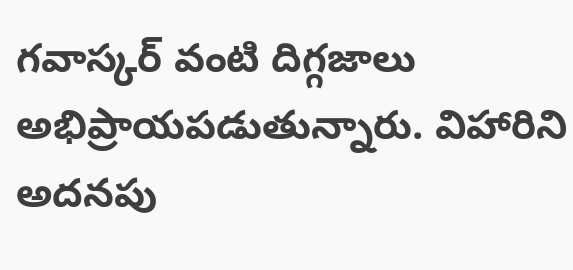గవాస్కర్ వంటి దిగ్గజాలు అభిప్రాయపడుతున్నారు. విహారిని అదనపు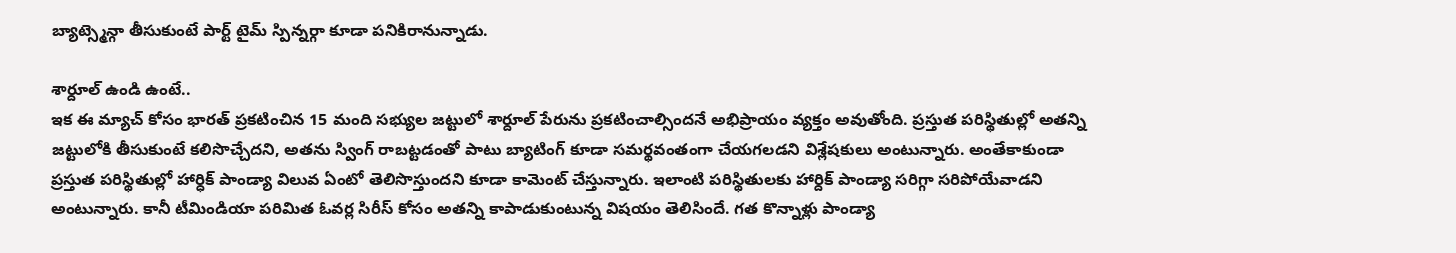బ్యాట్స్మెన్గా తీసుకుంటే పార్ట్ టైమ్ స్పిన్నర్గా కూడా పనికిరానున్నాడు.

శార్దూల్ ఉండి ఉంటే..
ఇక ఈ మ్యాచ్ కోసం భారత్ ప్రకటించిన 15 మంది సభ్యుల జట్టులో శార్దూల్ పేరును ప్రకటించాల్సిందనే అభిప్రాయం వ్యక్తం అవుతోంది. ప్రస్తుత పరిస్థితుల్లో అతన్ని జట్టులోకి తీసుకుంటే కలిసొచ్చేదని, అతను స్వింగ్ రాబట్టడంతో పాటు బ్యాటింగ్ కూడా సమర్థవంతంగా చేయగలడని విశ్లేషకులు అంటున్నారు. అంతేకాకుండా ప్రస్తుత పరిస్థితుల్లో హార్ధిక్ పాండ్యా విలువ ఏంటో తెలిసొస్తుందని కూడా కామెంట్ చేస్తున్నారు. ఇలాంటి పరిస్థితులకు హార్దిక్ పాండ్యా సరిగ్గా సరిపోయేవాడని అంటున్నారు. కానీ టీమిండియా పరిమిత ఓవర్ల సిరీస్ కోసం అతన్ని కాపాడుకుంటున్న విషయం తెలిసిందే. గత కొన్నాళ్లు పాండ్యా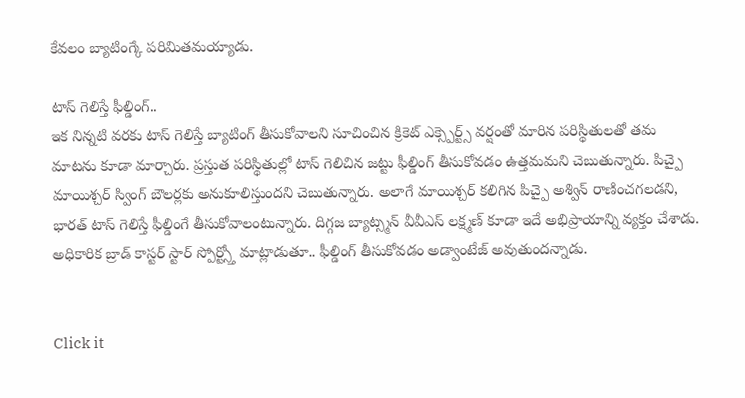కేవలం బ్యాటింగ్కే పరిమితమయ్యాడు.

టాస్ గెలిస్తే ఫీల్డింగ్..
ఇక నిన్నటి వరకు టాస్ గెలిస్తే బ్యాటింగ్ తీసుకోవాలని సూచించిన క్రికెట్ ఎక్స్పెర్ట్స్ వర్షంతో మారిన పరిస్థితులతో తమ మాటను కూడా మార్చారు. ప్రస్తుత పరిస్థితుల్లో టాస్ గెలిచిన జట్టు ఫీల్డింగ్ తీసుకోవడం ఉత్తమమని చెబుతున్నారు. పిచ్పై మాయిశ్చర్ స్వింగ్ బౌలర్లకు అనుకూలిస్తుందని చెబుతున్నారు. అలాగే మాయిశ్చర్ కలిగిన పిచ్పై అశ్విన్ రాణించగలడని, భారత్ టాస్ గెలిస్తే ఫీల్డింగే తీసుకోవాలంటున్నారు. దిగ్గజ బ్యాట్స్మన్ వీవీఎస్ లక్ష్మణ్ కూడా ఇదే అభిప్రాయాన్ని వ్యక్తం చేశాడు. అధికారిక బ్రాడ్ కాస్టర్ స్టార్ స్పోర్ట్స్తో మాట్లాడుతూ.. ఫీల్డింగ్ తీసుకోవడం అడ్వాంటేజ్ అవుతుందన్నాడు.


Click it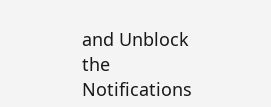and Unblock the Notifications